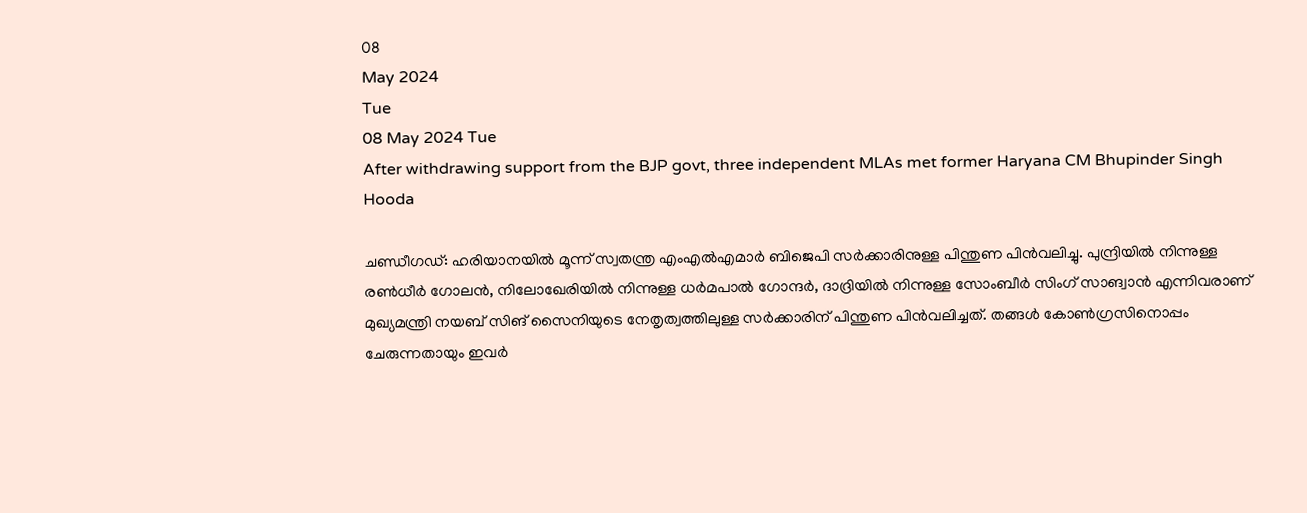08
May 2024
Tue
08 May 2024 Tue
After withdrawing support from the BJP govt, three independent MLAs met former Haryana CM Bhupinder Singh Hooda

ചണ്ഡീഗഡ്: ഹരിയാനയില്‍ മൂന്ന് സ്വതന്ത്ര എംഎല്‍എമാര്‍ ബിജെപി സര്‍ക്കാരിനുള്ള പിന്തുണ പിന്‍വലിച്ചു. പുന്ദ്രിയില്‍ നിന്നുള്ള രണ്‍ധീര്‍ ഗോലന്‍, നിലോഖേരിയില്‍ നിന്നുള്ള ധര്‍മപാല്‍ ഗോന്ദര്‍, ദാദ്രിയില്‍ നിന്നുള്ള സോംബീര്‍ സിംഗ് സാങ്വാന്‍ എന്നിവരാണ് മുഖ്യമന്ത്രി നയബ് സിങ് സൈനിയുടെ നേതൃത്വത്തിലുള്ള സര്‍ക്കാരിന് പിന്തുണ പിന്‍വലിച്ചത്. തങ്ങള്‍ കോണ്‍ഗ്രസിനൊപ്പം ചേരുന്നതായും ഇവര്‍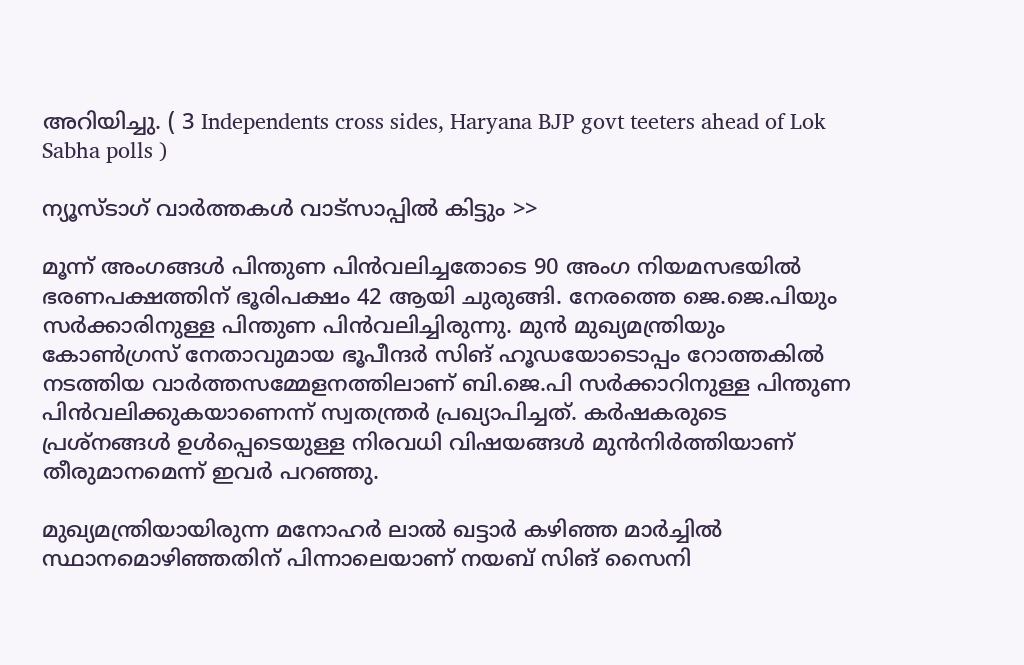അറിയിച്ചു. ( 3 Independents cross sides, Haryana BJP govt teeters ahead of Lok Sabha polls )

ന്യൂസ്ടാഗ് വാര്‍ത്തകള്‍ വാട്‌സാപ്പില്‍ കിട്ടും >>

മൂന്ന് അംഗങ്ങള്‍ പിന്തുണ പിന്‍വലിച്ചതോടെ 90 അംഗ നിയമസഭയില്‍ ഭരണപക്ഷത്തിന് ഭൂരിപക്ഷം 42 ആയി ചുരുങ്ങി. നേരത്തെ ജെ.ജെ.പിയും സര്‍ക്കാരിനുള്ള പിന്തുണ പിന്‍വലിച്ചിരുന്നു. മുന്‍ മുഖ്യമന്ത്രിയും കോണ്‍ഗ്രസ് നേതാവുമായ ഭൂപീന്ദര്‍ സിങ് ഹൂഡയോടൊപ്പം റോത്തകില്‍ നടത്തിയ വാര്‍ത്തസമ്മേളനത്തിലാണ് ബി.ജെ.പി സര്‍ക്കാറിനുള്ള പിന്തുണ പിന്‍വലിക്കുകയാണെന്ന് സ്വതന്ത്രര്‍ പ്രഖ്യാപിച്ചത്. കര്‍ഷകരുടെ പ്രശ്‌നങ്ങള്‍ ഉള്‍പ്പെടെയുള്ള നിരവധി വിഷയങ്ങള്‍ മുന്‍നിര്‍ത്തിയാണ് തീരുമാനമെന്ന് ഇവര്‍ പറഞ്ഞു.

മുഖ്യമന്ത്രിയായിരുന്ന മനോഹര്‍ ലാല്‍ ഖട്ടാര്‍ കഴിഞ്ഞ മാര്‍ച്ചില്‍ സ്ഥാനമൊഴിഞ്ഞതിന് പിന്നാലെയാണ് നയബ് സിങ് സൈനി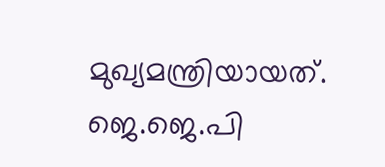മുഖ്യമന്ത്രിയായത്. ജെ.ജെ.പി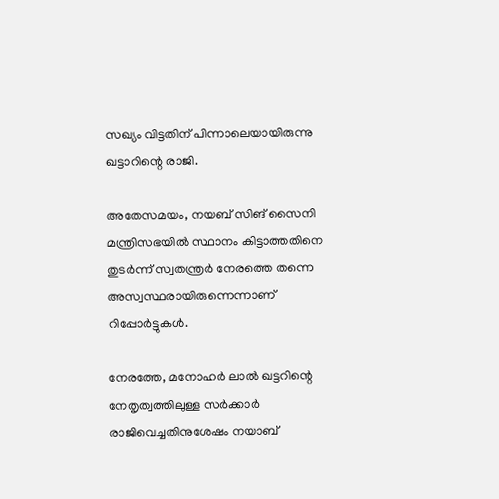സഖ്യം വിട്ടതിന് പിന്നാലെയായിരുന്നു ഖട്ടാറിന്റെ രാജി.

അതേസമയം, നയബ് സിങ് സൈനി മന്ത്രിസഭയില്‍ സ്ഥാനം കിട്ടാത്തതിനെ തുടര്‍ന്ന് സ്വതന്ത്രര്‍ നേരത്തെ തന്നെ അസ്വസ്ഥരായിരുന്നെന്നാണ് റിപ്പോര്‍ട്ടുകള്‍.

നേരത്തേ, മനോഹര്‍ ലാല്‍ ഖട്ടറിന്റെ നേതൃത്വത്തിലുള്ള സര്‍ക്കാര്‍ രാജിവെച്ചതിനുശേഷം നയാബ്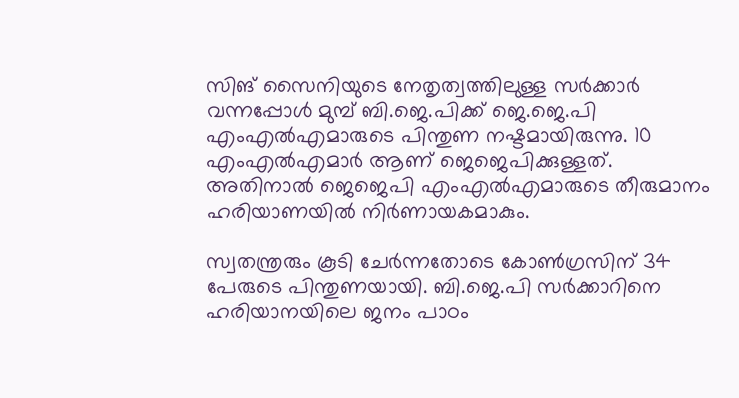സിങ് സൈനിയുടെ നേതൃത്വത്തിലുള്ള സര്‍ക്കാര്‍ വന്നപ്പോള്‍ മുമ്പ് ബി.ജെ.പിക്ക് ജെ.ജെ.പി എംഎല്‍എമാരുടെ പിന്തുണ നഷ്ടമായിരുന്നു. 10 എംഎല്‍എമാര്‍ ആണ് ജെജെപിക്കുള്ളത്. അതിനാല്‍ ജെജെപി എംഎല്‍എമാരുടെ തീരുമാനം ഹരിയാണയില്‍ നിര്‍ണായകമാകും.

സ്വതന്ത്രരും കൂടി ചേര്‍ന്നതോടെ കോണ്‍ഗ്രസിന് 34 പേരുടെ പിന്തുണയായി. ബി.ജെ.പി സര്‍ക്കാറിനെ ഹരിയാനയിലെ ജനം പാഠം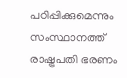പഠിപ്പിക്കുമെന്നും സംസ്ഥാനത്ത് രാഷ്ട്രപതി ഭരണം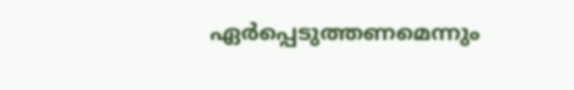ഏര്‍പ്പെടുത്തണമെന്നും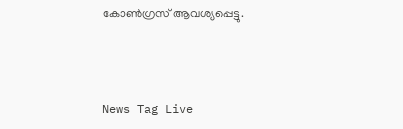കോണ്‍ഗ്രസ് ആവശ്യപ്പെട്ടു.



News Tag Live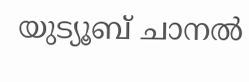യുട്യൂബ് ചാനല്‍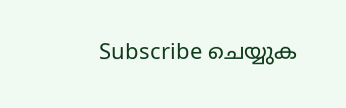Subscribe ചെയ്യുക